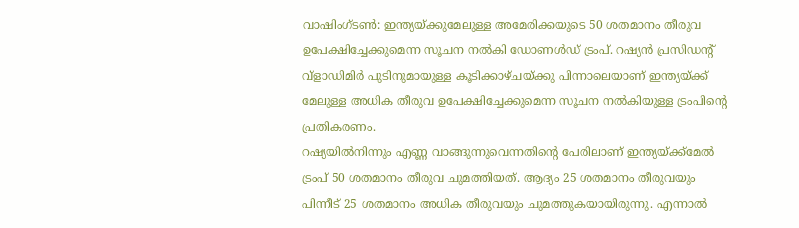വാഷിംഗ്ടൺ: ഇന്ത്യയ്ക്കുമേലുള്ള അമേരിക്കയുടെ 50 ശതമാനം തീരുവ ഉപേക്ഷിച്ചേക്കുമെന്ന സൂചന നൽകി ഡോണൾഡ് ട്രംപ്. റഷ്യൻ പ്രസിഡന്റ് വ്ളാഡിമിർ പുടിനുമായുള്ള കൂടിക്കാഴ്ചയ്ക്കു പിന്നാലെയാണ് ഇന്ത്യയ്ക്ക് മേലുള്ള അധിക തീരുവ ഉപേക്ഷിച്ചേക്കുമെന്ന സൂചന നൽകിയുള്ള ട്രംപിന്റെ പ്രതികരണം.
റഷ്യയിൽനിന്നും എണ്ണ വാങ്ങുന്നുവെന്നതിന്റെ പേരിലാണ് ഇന്ത്യയ്ക്ക്മേൽ ട്രംപ് 50 ശതമാനം തീരുവ ചുമത്തിയത്. ആദ്യം 25 ശതമാനം തീരുവയും പിന്നീട് 25 ശതമാനം അധിക തീരുവയും ചുമത്തുകയായിരുന്നു. എന്നാൽ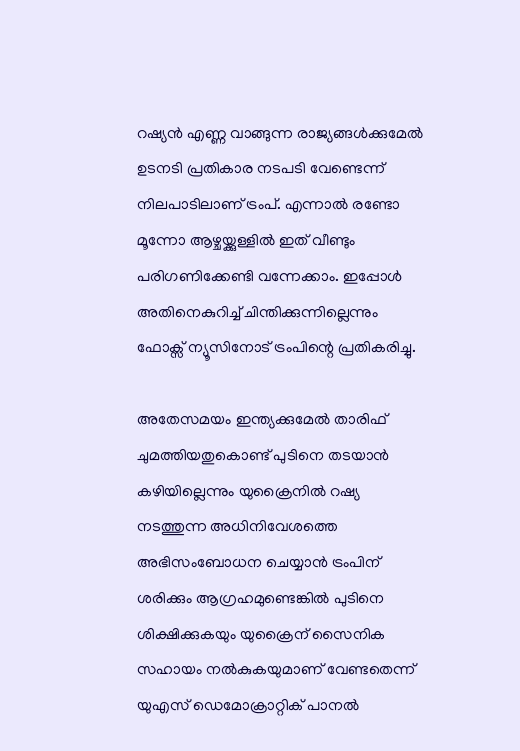റഷ്യൻ എണ്ണ വാങ്ങുന്ന രാജ്യങ്ങൾക്കുമേൽ ഉടനടി പ്രതികാര നടപടി വേണ്ടെന്ന് നിലപാടിലാണ് ട്രംപ്. എന്നാൽ രണ്ടോ മൂന്നോ ആഴ്ചയ്ക്കുള്ളിൽ ഇത് വീണ്ടും പരിഗണിക്കേണ്ടി വന്നേക്കാം. ഇപ്പോൾ അതിനെകുറിച്ച് ചിന്തിക്കുന്നില്ലെന്നും ഫോക്സ് ന്യൂസിനോട് ട്രംപിന്റെ പ്രതികരിച്ചു.

അതേസമയം ഇന്ത്യക്കുമേൽ താരിഫ് ചുമത്തിയതുകൊണ്ട് പുടിനെ തടയാൻ കഴിയില്ലെന്നും യുക്രൈനിൽ റഷ്യ നടത്തുന്ന അധിനിവേശത്തെ അഭിസംബോധന ചെയ്യാൻ ട്രംപിന് ശരിക്കും ആഗ്രഹമുണ്ടെങ്കിൽ പുടിനെ ശിക്ഷിക്കുകയും യുക്രൈന് സൈനിക സഹായം നൽകുകയുമാണ് വേണ്ടതെന്ന് യുഎസ് ഡെമോക്രാറ്റിക് പാനൽ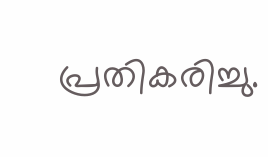പ്രതികരിച്ചു.